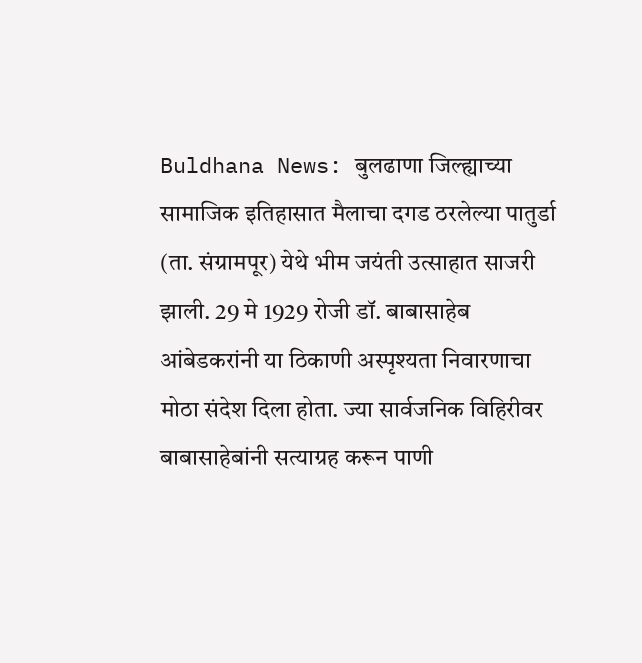Buldhana News: बुलढाणा जिल्ह्याच्या सामाजिक इतिहासात मैलाचा दगड ठरलेल्या पातुर्डा (ता. संग्रामपूर) येथे भीम जयंती उत्साहात साजरी झाली. 29 मे 1929 रोजी डॉ. बाबासाहेब आंबेडकरांनी या ठिकाणी अस्पृश्यता निवारणाचा मोठा संदेश दिला होता. ज्या सार्वजनिक विहिरीवर बाबासाहेबांनी सत्याग्रह करून पाणी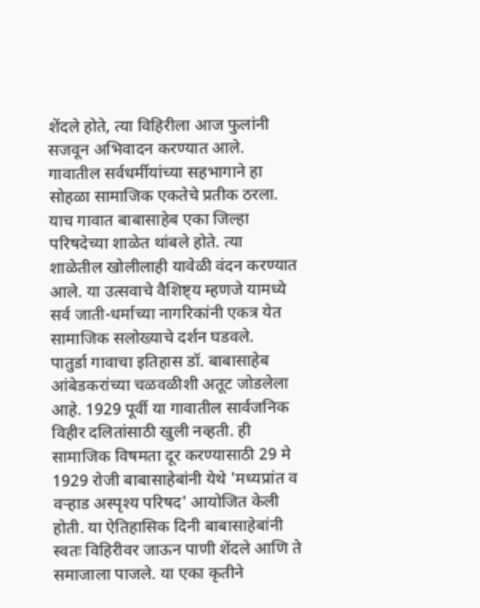शेंदले होते, त्या विहिरीला आज फुलांनी सजवून अभिवादन करण्यात आले. गावातील सर्वधर्मीयांच्या सहभागाने हा सोहळा सामाजिक एकतेचे प्रतीक ठरला. याच गावात बाबासाहेब एका जिल्हा परिषदेच्या शाळेत थांबले होते. त्या शाळेतील खोलीलाही यावेळी वंदन करण्यात आले. या उत्सवाचे वैशिष्ट्य म्हणजे यामध्ये सर्व जाती-धर्माच्या नागरिकांनी एकत्र येत सामाजिक सलोख्याचे दर्शन घडवले.
पातुर्डा गावाचा इतिहास डॉ. बाबासाहेब आंबेडकरांच्या चळवळीशी अतूट जोडलेला आहे. 1929 पूर्वी या गावातील सार्वजनिक विहीर दलितांसाठी खुली नव्हती. ही सामाजिक विषमता दूर करण्यासाठी 29 मे 1929 रोजी बाबासाहेबांनी येथे 'मध्यप्रांत व वऱ्हाड अस्पृश्य परिषद' आयोजित केली होती. या ऐतिहासिक दिनी बाबासाहेबांनी स्वतः विहिरीवर जाऊन पाणी शेंदले आणि ते समाजाला पाजले. या एका कृतीने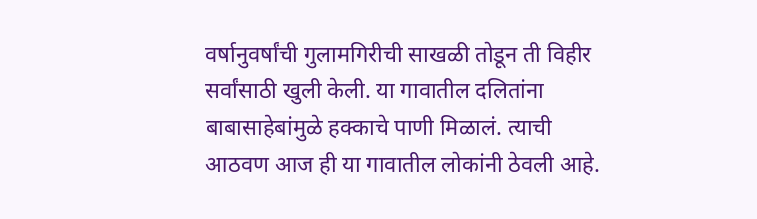वर्षानुवर्षांची गुलामगिरीची साखळी तोडून ती विहीर सर्वांसाठी खुली केली. या गावातील दलितांना बाबासाहेबांमुळे हक्काचे पाणी मिळालं. त्याची आठवण आज ही या गावातील लोकांनी ठेवली आहे.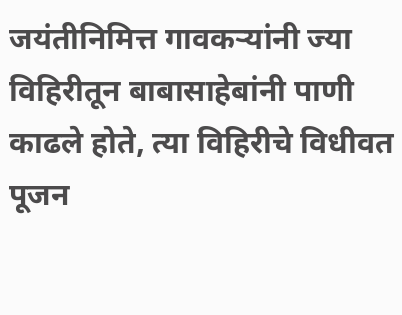जयंतीनिमित्त गावकऱ्यांनी ज्या विहिरीतून बाबासाहेबांनी पाणी काढले होते, त्या विहिरीचे विधीवत पूजन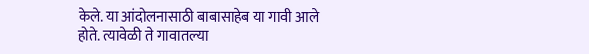केले. या आंदोलनासाठी बाबासाहेब या गावी आले होते. त्यावेळी ते गावातल्या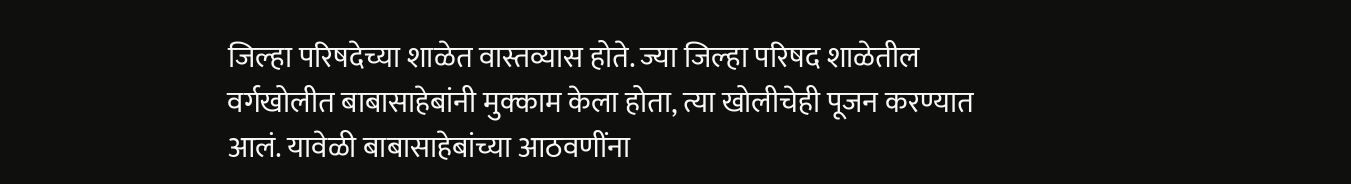जिल्हा परिषदेच्या शाळेत वास्तव्यास होते. ज्या जिल्हा परिषद शाळेतील वर्गखोलीत बाबासाहेबांनी मुक्काम केला होता, त्या खोलीचेही पूजन करण्यात आलं. यावेळी बाबासाहेबांच्या आठवणींना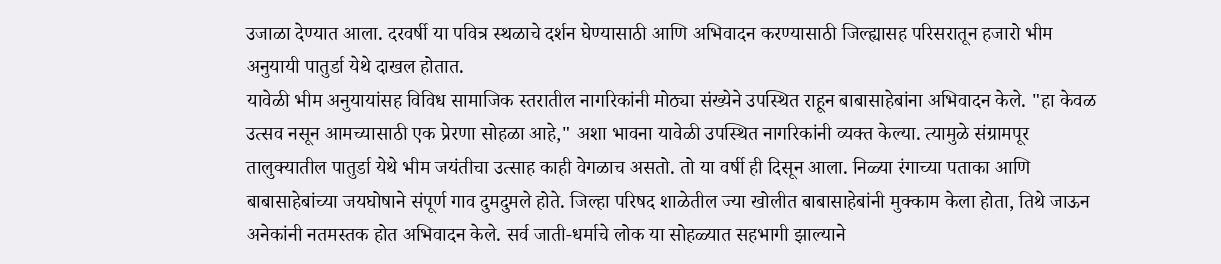उजाळा देण्यात आला. दरवर्षी या पवित्र स्थळाचे दर्शन घेण्यासाठी आणि अभिवादन करण्यासाठी जिल्ह्यासह परिसरातून हजारो भीम अनुयायी पातुर्डा येथे दाखल होतात.
यावेळी भीम अनुयायांसह विविध सामाजिक स्तरातील नागरिकांनी मोठ्या संख्येने उपस्थित राहून बाबासाहेबांना अभिवादन केले. "हा केवळ उत्सव नसून आमच्यासाठी एक प्रेरणा सोहळा आहे," अशा भावना यावेळी उपस्थित नागरिकांनी व्यक्त केल्या. त्यामुळे संग्रामपूर तालुक्यातील पातुर्डा येथे भीम जयंतीचा उत्साह काही वेगळाच असतो. तो या वर्षी ही दिसून आला. निळ्या रंगाच्या पताका आणि बाबासाहेबांच्या जयघोषाने संपूर्ण गाव दुमदुमले होते. जिल्हा परिषद शाळेतील ज्या खोलीत बाबासाहेबांनी मुक्काम केला होता, तिथे जाऊन अनेकांनी नतमस्तक होत अभिवादन केले. सर्व जाती-धर्माचे लोक या सोहळ्यात सहभागी झाल्याने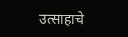उत्साहाचे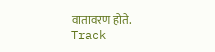वातावरण होते.
Track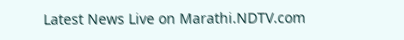Latest News Live on Marathi.NDTV.com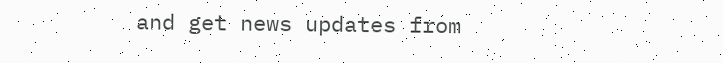and get news updates from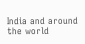India and around the world